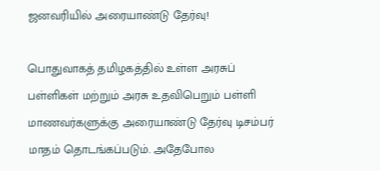ஜனவரியில் அரையாண்டு தேர்வு!

பொதுவாகத் தமிழகத்தில் உள்ள அரசுப் பள்ளிகள் மற்றும் அரசு உதவிபெறும் பள்ளி மாணவர்களுக்கு அரையாண்டு தேர்வு டிசம்பர் மாதம் தொடங்கப்படும். அதேபோல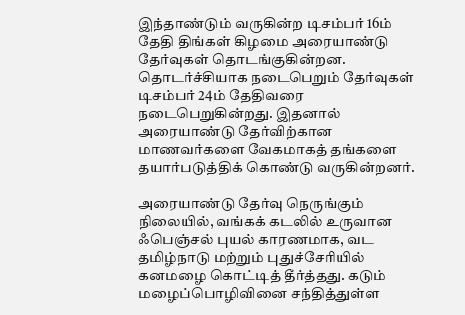இந்தாண்டும் வருகின்ற டிசம்பர் 16ம் தேதி திங்கள் கிழமை அரையாண்டு தேர்வுகள் தொடங்குகின்றன. தொடர்ச்சியாக நடைபெறும் தேர்வுகள் டிசம்பர் 24ம் தேதிவரை நடைபெறுகின்றது. இதனால் அரையாண்டு தேர்விற்கான மாணவர்களை வேகமாகத் தங்களை தயார்படுத்திக் கொண்டு வருகின்றனர்.

அரையாண்டு தேர்வு நெருங்கும் நிலையில், வங்கக் கடலில் உருவான ஃபெஞ்சல் புயல் காரணமாக, வட தமிழ்நாடு மற்றும் புதுச்சேரியில் கனமழை கொட்டித் தீர்த்தது. கடும் மழைப்பொழிவினை சந்தித்துள்ள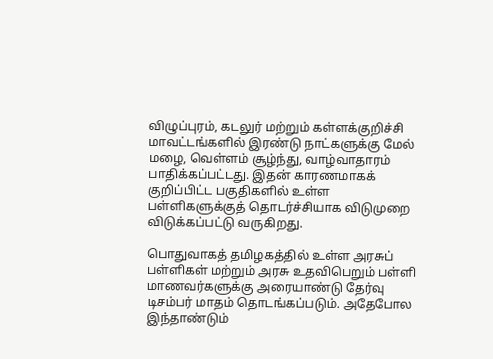விழுப்புரம், கடலுர் மற்றும் கள்ளக்குறிச்சி மாவட்டங்களில் இரண்டு நாட்களுக்கு மேல் மழை, வெள்ளம் சூழ்ந்து, வாழ்வாதாரம் பாதிக்கப்பட்டது. இதன் காரணமாகக் குறிப்பிட்ட பகுதிகளில் உள்ள பள்ளிகளுக்குத் தொடர்ச்சியாக விடுமுறை விடுக்கப்பட்டு வருகிறது.

பொதுவாகத் தமிழகத்தில் உள்ள அரசுப் பள்ளிகள் மற்றும் அரசு உதவிபெறும் பள்ளி மாணவர்களுக்கு அரையாண்டு தேர்வு டிசம்பர் மாதம் தொடங்கப்படும். அதேபோல இந்தாண்டும்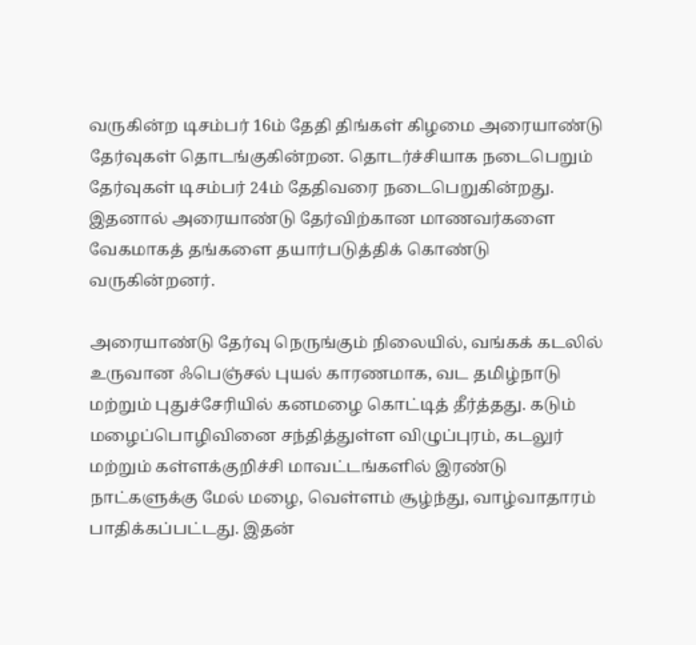வருகின்ற டிசம்பர் 16ம் தேதி திங்கள் கிழமை அரையாண்டு தேர்வுகள் தொடங்குகின்றன. தொடர்ச்சியாக நடைபெறும் தேர்வுகள் டிசம்பர் 24ம் தேதிவரை நடைபெறுகின்றது. இதனால் அரையாண்டு தேர்விற்கான மாணவர்களை வேகமாகத் தங்களை தயார்படுத்திக் கொண்டு வருகின்றனர்.

அரையாண்டு தேர்வு நெருங்கும் நிலையில், வங்கக் கடலில் உருவான ஃபெஞ்சல் புயல் காரணமாக, வட தமிழ்நாடு மற்றும் புதுச்சேரியில் கனமழை கொட்டித் தீர்த்தது. கடும் மழைப்பொழிவினை சந்தித்துள்ள விழுப்புரம், கடலுர் மற்றும் கள்ளக்குறிச்சி மாவட்டங்களில் இரண்டு நாட்களுக்கு மேல் மழை, வெள்ளம் சூழ்ந்து, வாழ்வாதாரம் பாதிக்கப்பட்டது. இதன்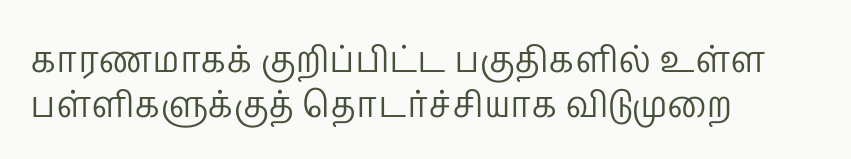காரணமாகக் குறிப்பிட்ட பகுதிகளில் உள்ள பள்ளிகளுக்குத் தொடர்ச்சியாக விடுமுறை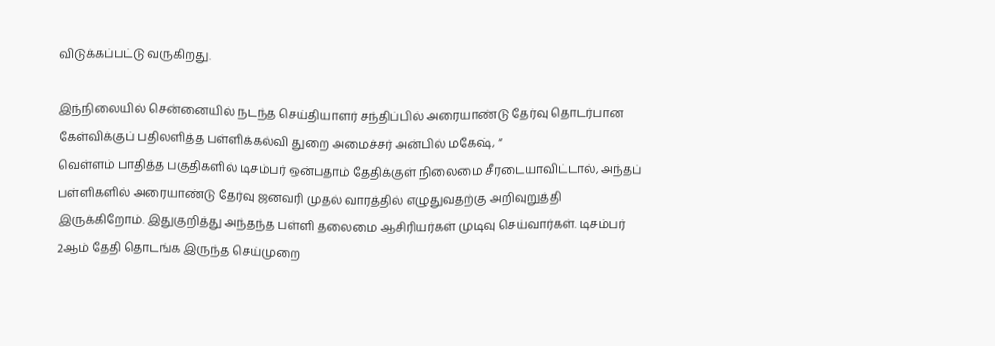விடுக்கப்பட்டு வருகிறது.

இந்நிலையில் சென்னையில் நடந்த செய்தியாளர் சந்திப்பில் அரையாண்டு தேர்வு தொடர்பான கேள்விக்குப் பதிலளித்த பள்ளிக்கல்வி துறை அமைச்சர் அன்பில் மகேஷ், “
வெள்ளம் பாதித்த பகுதிகளில் டிசம்பர் ஒன்பதாம் தேதிக்குள் நிலைமை சீரடையாவிட்டால், அந்தப் பள்ளிகளில் அரையாண்டு தேர்வு ஜனவரி முதல் வாரத்தில் எழுதுவதற்கு அறிவுறுத்தி இருக்கிறோம். இதுகுறித்து அந்தந்த பள்ளி தலைமை ஆசிரியர்கள் முடிவு செய்வார்கள். டிசம்பர் 2ஆம் தேதி தொடங்க இருந்த செய்முறை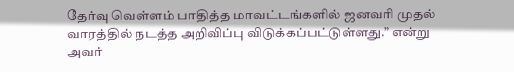தேர்வு வெள்ளம் பாதித்த மாவட்டங்களில் ஜனவரி முதல் வாரத்தில் நடத்த அறிவிப்பு விடுக்கப்பட்டுள்ளது.” என்று அவர்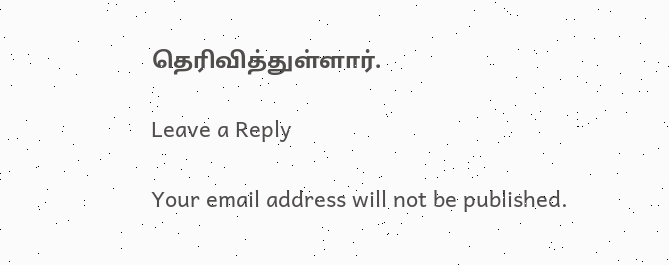தெரிவித்துள்ளார்.

Leave a Reply

Your email address will not be published.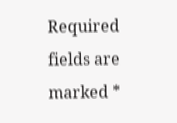Required fields are marked *